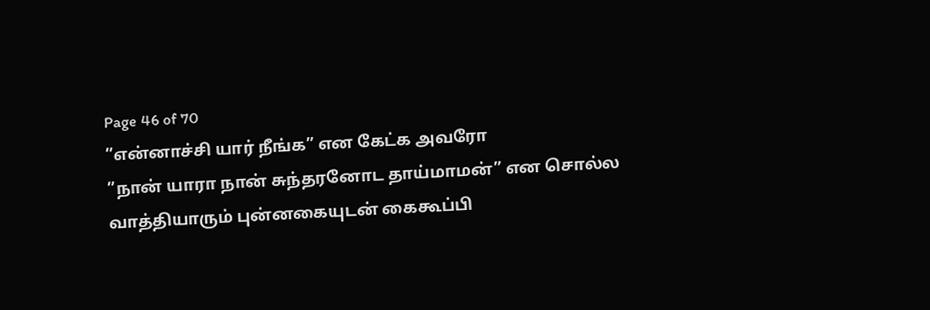Page 46 of 70
”என்னாச்சி யார் நீங்க” என கேட்க அவரோ
”நான் யாரா நான் சுந்தரனோட தாய்மாமன்” என சொல்ல வாத்தியாரும் புன்னகையுடன் கைகூப்பி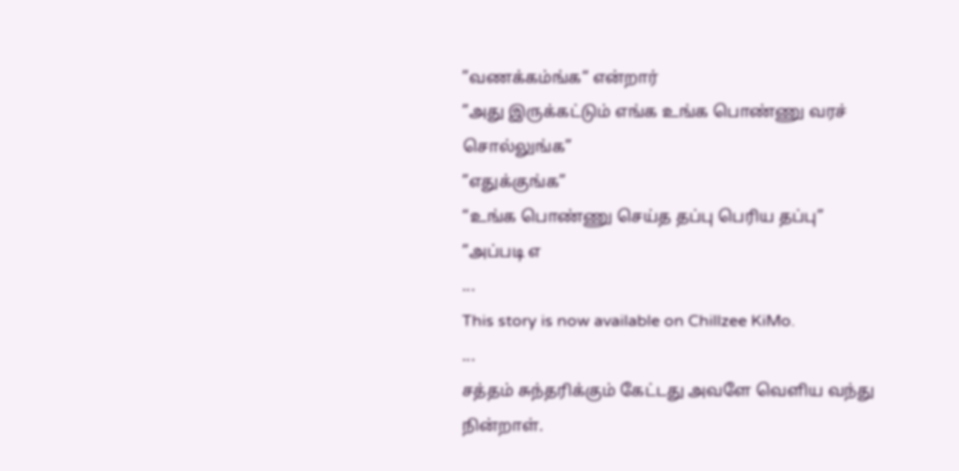”வணக்கம்ங்க“ என்றார்
”அது இருக்கட்டும் எங்க உங்க பொண்ணு வரச் சொல்லுங்க”
”எதுக்குங்க”
“உங்க பொண்ணு செய்த தப்பு பெரிய தப்பு”
”அப்படி எ
...
This story is now available on Chillzee KiMo.
...
சத்தம் சுந்தரிக்கும் கேட்டது அவளே வெளிய வந்து நின்றாள்.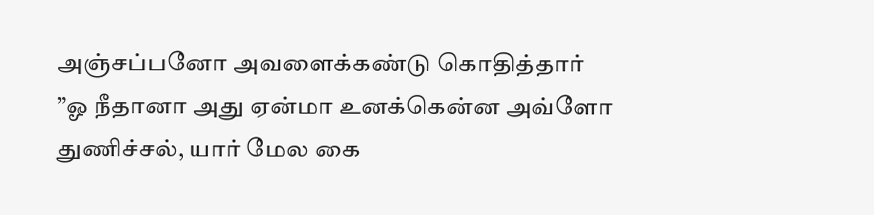அஞ்சப்பனோ அவளைக்கண்டு கொதித்தார்
”ஓ நீதானா அது ஏன்மா உனக்கென்ன அவ்ளோ துணிச்சல், யார் மேல கை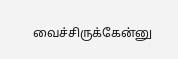வைச்சிருக்கேன்னு